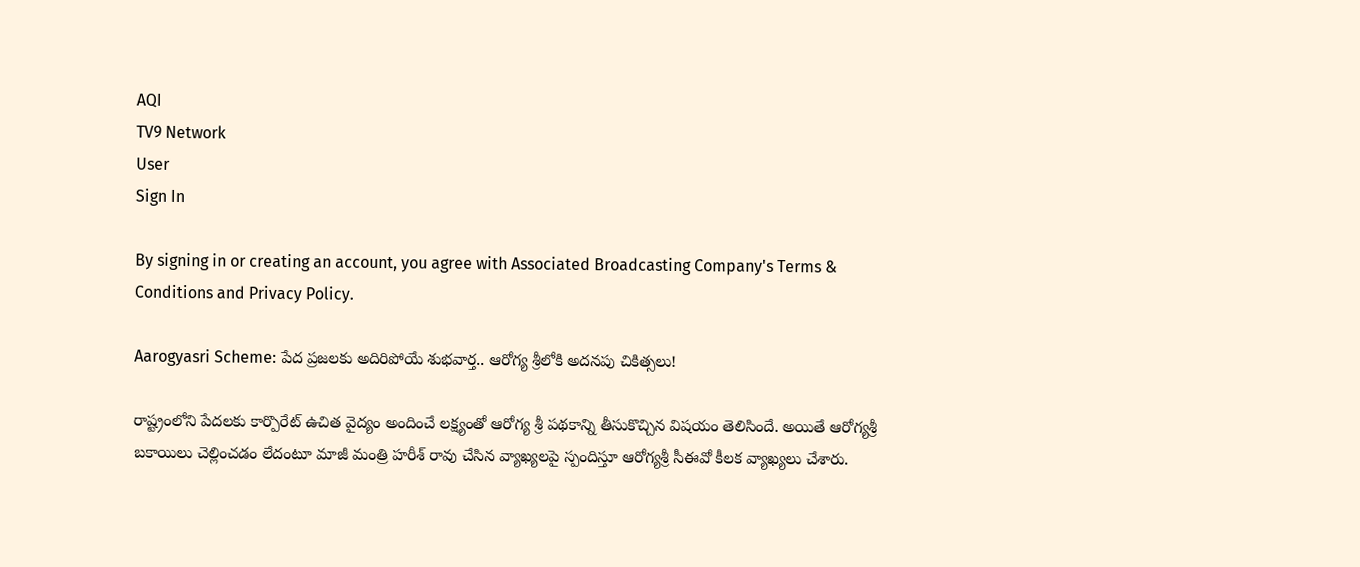AQI
TV9 Network
User
Sign In

By signing in or creating an account, you agree with Associated Broadcasting Company's Terms & Conditions and Privacy Policy.

Aarogyasri Scheme: పేద ప్రజలకు అదిరిపోయే శుభవార్త.. ఆరోగ్య శ్రీలోకి అదనపు చికిత్సలు!

రాష్ట్రంలోని పేదలకు కార్పొరేట్ ఉచిత వైద్యం అందించే లక్ష్యంతో ఆరోగ్య శ్రీ పథకాన్ని తీసుకొచ్చిన విషయం తెలిసిందే. అయితే ఆరోగ్యశ్రీ బకాయిలు చెల్లించడం లేదంటూ మాజీ మంత్రి హరీశ్ రావు చేసిన వ్యాఖ్యలపై స్పందిస్తూ ఆరోగ్యశ్రీ సీఈవో కీలక వ్యాఖ్యలు చేశారు.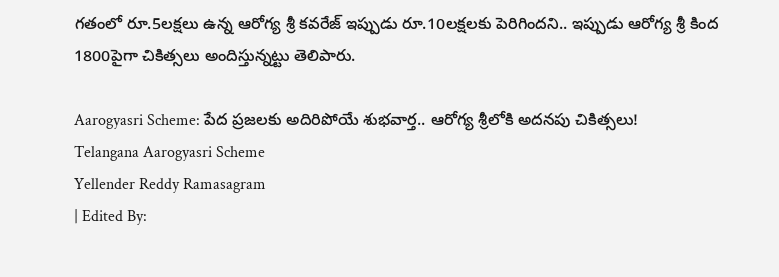గతంలో రూ.5లక్షలు ఉన్న ఆరోగ్య శ్రీ కవరేజ్ ఇప్పుడు రూ.10లక్షలకు పెరిగిందని.. ఇప్పుడు ఆరోగ్య శ్రీ కింద 1800పైగా చికిత్సలు అందిస్తున్నట్టు తెలిపారు.

Aarogyasri Scheme: పేద ప్రజలకు అదిరిపోయే శుభవార్త.. ఆరోగ్య శ్రీలోకి అదనపు చికిత్సలు!
Telangana Aarogyasri Scheme
Yellender Reddy Ramasagram
| Edited By: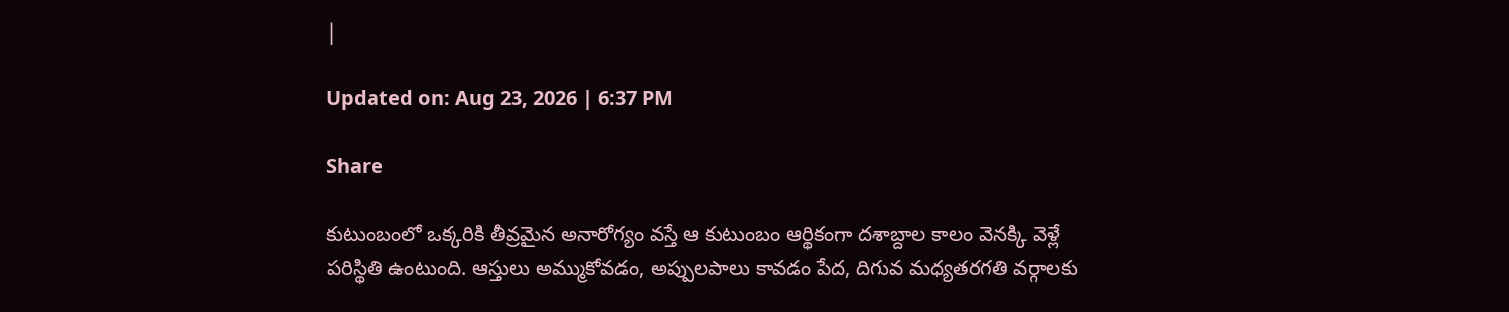|

Updated on: Aug 23, 2026 | 6:37 PM

Share

కుటుంబంలో ఒక్కరికి తీవ్రమైన అనారోగ్యం వస్తే ఆ కుటుంబం ఆర్థికంగా దశాబ్దాల కాలం వెనక్కి వెళ్లే పరిస్థితి ఉంటుంది. ఆస్తులు అమ్ముకోవడం, అప్పులపాలు కావడం పేద, దిగువ మధ్యతరగతి వర్గాలకు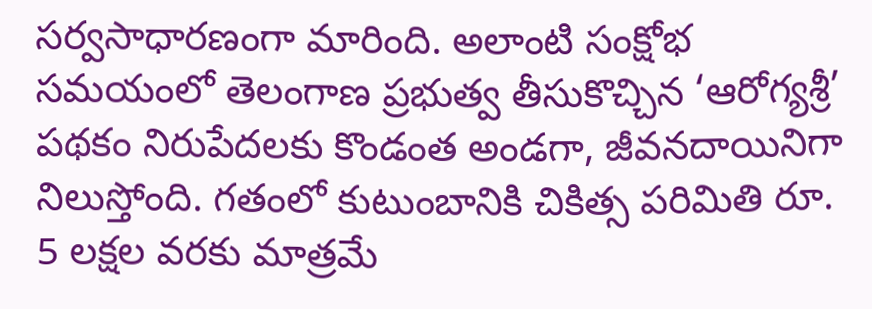సర్వసాధారణంగా మారింది. అలాంటి సంక్షోభ సమయంలో తెలంగాణ ప్రభుత్వ తీసుకొచ్చిన ‘ఆరోగ్యశ్రీ’ పథకం నిరుపేదలకు కొండంత అండగా, జీవనదాయినిగా నిలుస్తోంది. గతంలో కుటుంబానికి చికిత్స పరిమితి రూ. 5 లక్షల వరకు మాత్రమే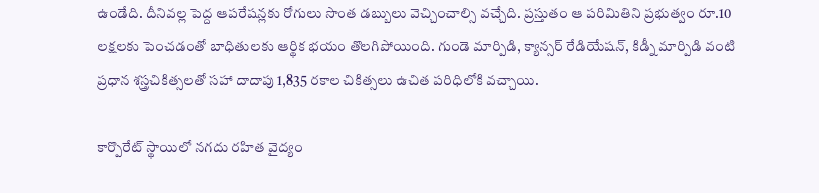ఉండేది. దీనివల్ల పెద్ద ఆపరేషన్లకు రోగులు సొంత డబ్బులు వెచ్చించాల్సి వచ్చేది. ప్రస్తుతం ఆ పరిమితిని ప్రభుత్వం రూ.10 లక్షలకు పెంచడంతో బాధితులకు ఆర్థిక భయం తొలగిపోయింది. గుండె మార్పిడి, క్యాన్సర్ రేడియేషన్, కిడ్నీ మార్పిడి వంటి ప్రధాన శస్త్రచికిత్సలతో సహా దాదాపు 1,835 రకాల చికిత్సలు ఉచిత పరిధిలోకి వచ్చాయి.

కార్పొరేట్ స్థాయిలో నగదు రహిత వైద్యం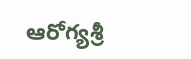ఆరోగ్యశ్రీ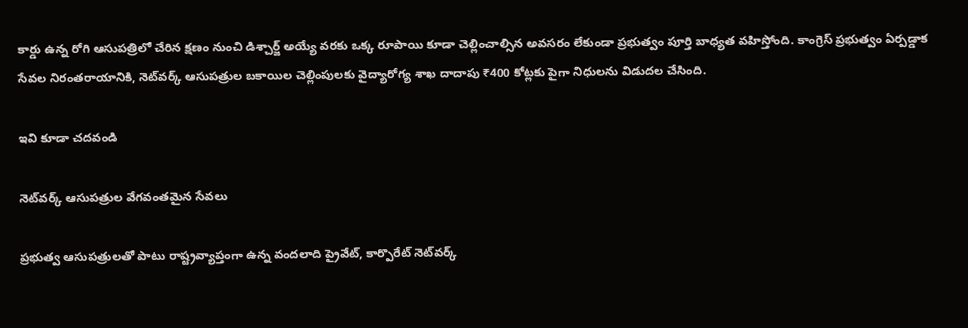కార్డు ఉన్న రోగి ఆసుపత్రిలో చేరిన క్షణం నుంచి డిశ్చార్జ్ అయ్యే వరకు ఒక్క రూపాయి కూడా చెల్లించాల్సిన అవసరం లేకుండా ప్రభుత్వం పూర్తి బాధ్యత వహిస్తోంది. కాంగ్రెస్ ప్రభుత్వం ఏర్పడ్డాక సేవల నిరంతరాయానికి, నెట్‌వర్క్ ఆసుపత్రుల బకాయిల చెల్లింపులకు వైద్యారోగ్య శాఖ దాదాపు ₹400 కోట్లకు పైగా నిధులను విడుదల చేసింది.

ఇవి కూడా చదవండి

నెట్‌వర్క్ ఆసుపత్రుల వేగవంతమైన సేవలు

ప్రభుత్వ ఆసుపత్రులతో పాటు రాష్ట్రవ్యాప్తంగా ఉన్న వందలాది ప్రైవేట్, కార్పొరేట్ నెట్‌వర్క్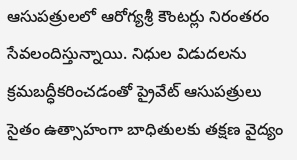ఆసుపత్రులలో ఆరోగ్యశ్రీ కౌంటర్లు నిరంతరం సేవలందిస్తున్నాయి. నిధుల విడుదలను క్రమబద్ధీకరించడంతో ప్రైవేట్ ఆసుపత్రులు సైతం ఉత్సాహంగా బాధితులకు తక్షణ వైద్యం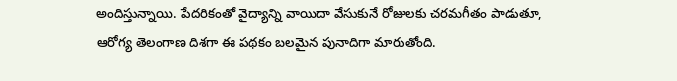అందిస్తున్నాయి. పేదరికంతో వైద్యాన్ని వాయిదా వేసుకునే రోజులకు చరమగీతం పాడుతూ, ఆరోగ్య తెలంగాణ దిశగా ఈ పథకం బలమైన పునాదిగా మారుతోంది.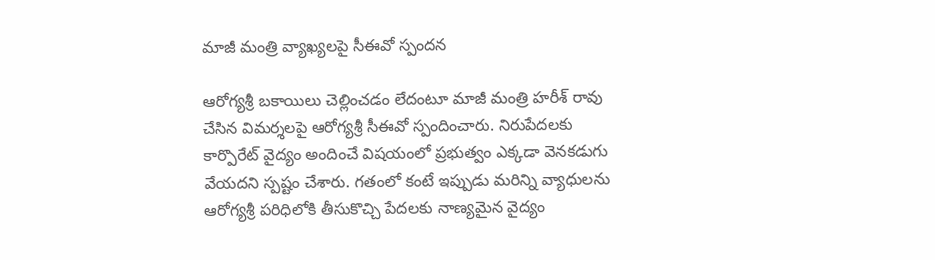మాజీ మంత్రి వ్యాఖ్యలపై సీఈవో స్పందన

ఆరోగ్యశ్రీ బకాయిలు చెల్లించడం లేదంటూ మాజీ మంత్రి హరీశ్ రావు చేసిన విమర్శలపై ఆరోగ్యశ్రీ సీఈవో స్పందించారు. నిరుపేదలకు కార్పొరేట్ వైద్యం అందించే విషయంలో ప్రభుత్వం ఎక్కడా వెనకడుగు వేయదని స్పష్టం చేశారు. గతంలో కంటే ఇప్పుడు మరిన్ని వ్యాధులను ఆరోగ్యశ్రీ పరిధిలోకి తీసుకొచ్చి పేదలకు నాణ్యమైన వైద్యం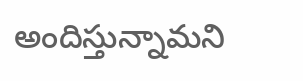అందిస్తున్నామని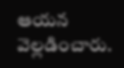ఆయన వెల్లడించారు.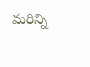మరిన్ని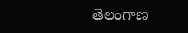తెలంగాణ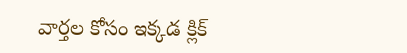వార్తల కోసం ఇక్కడ క్లిక్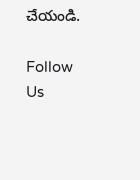చేయండి.

Follow Us